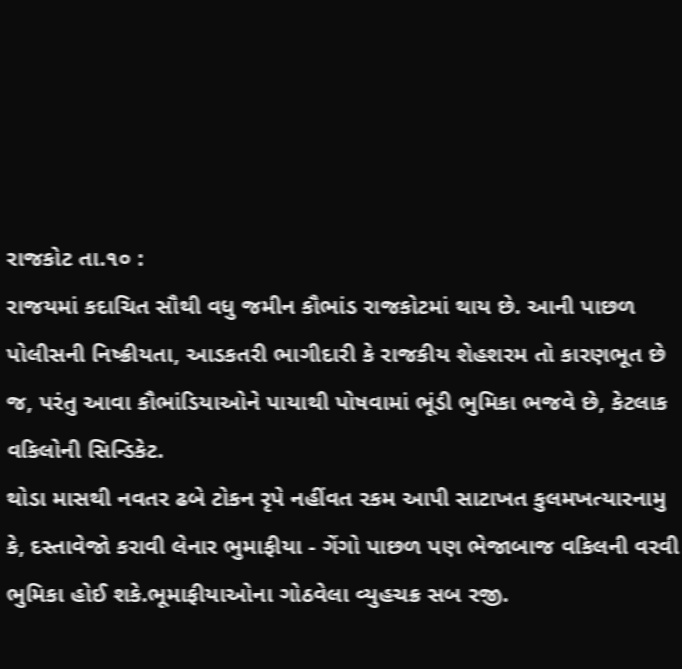રાજકોટ તા.૧૦ :
રાજયમાં કદાચિત સૌથી વધુ જમીન કૌભાંડ રાજકોટમાં થાય છે. આની પાછળ પોલીસની નિષ્ક્રીયતા, આડકતરી ભાગીદારી કે રાજકીય શેહશરમ તો કારણભૂત છે જ, પરંતુ આવા કૌભાંડિયાઓને પાયાથી પોષવામાં ભૂંડી ભુમિકા ભજવે છે, કેટલાક વકિલોની સિન્ડિકેટ.
થોડા માસથી નવતર ઢબે ટોકન રૃપે નહીંવત રકમ આપી સાટાખત કુલમખત્યારનામુ કે, દસ્તાવેજો કરાવી લેનાર ભુમાફીયા - ગેંગો પાછળ પણ ભેજાબાજ વકિલની વરવી ભુમિકા હોઈ શકે.ભૂમાફીયાઓના ગોઠવેલા વ્યુહચક્ર સબ રજી.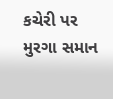કચેરી પર મુરગા સમાન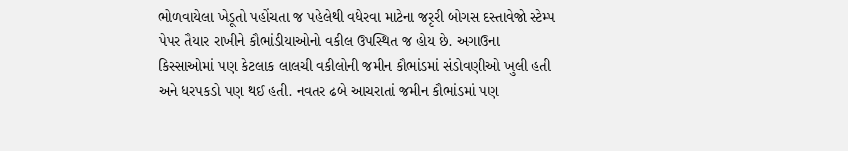ભોળવાયેલા ખેડૂતો પહોંચતા જ પહેલેથી વધેરવા માટેના જરૃરી બોગસ દસ્તાવેજો સ્ટેમ્પ પેપર તૈયાર રાખીને કૌભાંડીયાઓનો વકીલ ઉપસ્થિત જ હોય છે. અગાઉના કિસ્સાઓમાં પણ કેટલાક લાલચી વકીલોની જમીન કૌભાંડમાં સંડોવણીઓ ખુલી હતી અને ધરપકડો પણ થઈ હતી. નવતર ઢબે આચરાતાં જમીન કૌભાંડમાં પણ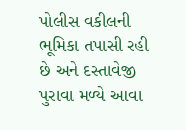પોલીસ વકીલની ભૂમિકા તપાસી રહી છે અને દસ્તાવેજી પુરાવા મળ્યે આવા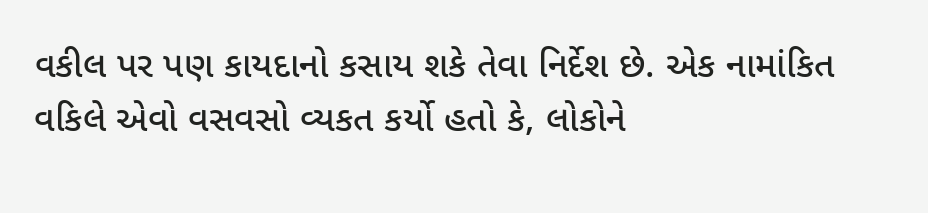વકીલ પર પણ કાયદાનો કસાય શકે તેવા નિર્દેશ છે. એક નામાંકિત વકિલે એવો વસવસો વ્યકત કર્યો હતો કે, લોકોને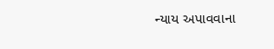ન્યાય અપાવવાના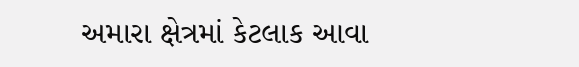અમારા ક્ષેત્રમાં કેટલાક આવા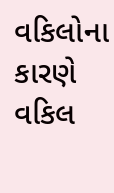વકિલોના કારણે વકિલ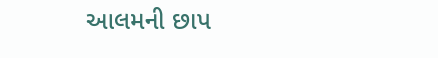આલમની છાપ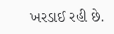ખરડાઈ રહી છે.